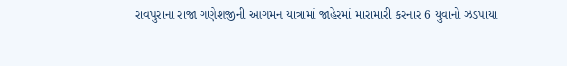રાવપુરાના રાજા ગણેશજીની આગમન યાત્રામાં જાહેરમાં મારામારી કરનાર 6 યુવાનો ઝડપાયા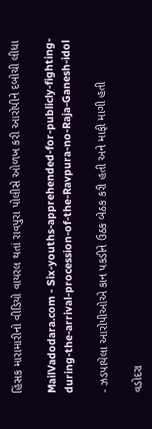હિંસક મારામારીનો વીડિયો વાયરલ થતાં રાવપુરા પોલીસે ઓળખ કરી આરોપીને દબોચી લીધા

MailVadodara.com - Six-youths-apprehended-for-publicly-fighting-during-the-arrival-procession-of-the-Ravpura-no-Raja-Ganesh-idol

- ઝડપાયેલા આરોપીઓએ કાન પકડીને ઉઠક બેઠક કરી હતી અને માફી માગી હતી

વડોદરા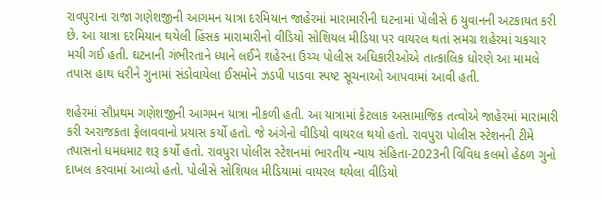રાવપુરાના રાજા ગણેશજીની આગમન યાત્રા દરમિયાન જાહેરમાં મારામારીની ઘટનામાં પોલીસે 6 યુવાનની અટકાયત કરી છે. આ યાત્રા દરમિયાન થયેલી હિંસક મારામારીનો વીડિયો સોશિયલ મીડિયા પર વાયરલ થતાં સમગ્ર શહેરમાં ચકચાર મચી ગઈ હતી. ઘટનાની ગંભીરતાને ધ્યાને લઈને શહેરના ઉચ્ચ પોલીસ અધિકારીઓએ તાત્કાલિક ધોરણે આ મામલે તપાસ હાથ ધરીને ગુનામાં સંડોવાયેલા ઈસમોને ઝડપી પાડવા સ્પષ્ટ સૂચનાઓ આપવામાં આવી હતી.

શહેરમાં સૌપ્રથમ ગણેશજીની આગમન યાત્રા નીકળી હતી. આ યાત્રામાં કેટલાક અસામાજિક તત્વોએ જાહેરમાં મારામારી કરી અરાજકતા ફેલાવવાનો પ્રયાસ કર્યો હતો. જે અંગેનો વીડિયો વાયરલ થયો હતો. રાવપુરા પોલીસ સ્ટેશનની ટીમે તપાસનો ધમધમાટ શરૂ કર્યો હતો. રાવપુરા પોલીસ સ્ટેશનમાં ભારતીય ન્યાય સંહિતા-2023ની વિવિધ કલમો હેઠળ ગુનો દાખલ કરવામાં આવ્યો હતો. પોલીસે સોશિયલ મીડિયામાં વાયરલ થયેલા વીડિયો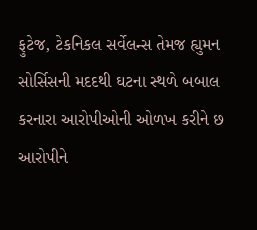ફુટેજ, ટેકનિકલ સર્વેલન્સ તેમજ હ્યુમન સોર્સિસની મદદથી ઘટના સ્થળે બબાલ કરનારા આરોપીઓની ઓળખ કરીને છ આરોપીને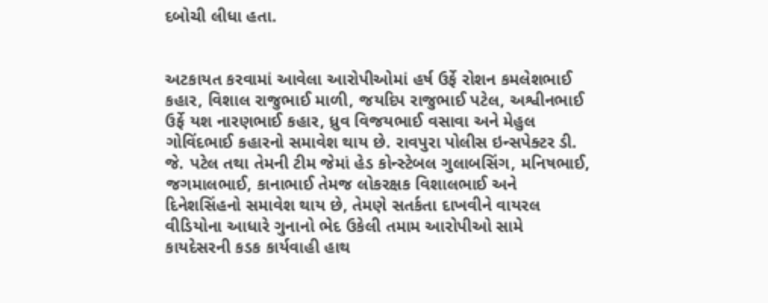દબોચી લીધા હતા.


અટકાયત કરવામાં આવેલા આરોપીઓમાં હર્ષ ઉર્ફે રોશન કમલેશભાઈ કહાર, વિશાલ રાજુભાઈ માળી, જયદિપ રાજુભાઈ પટેલ, અશ્વીનભાઈ ઉર્ફે યશ નારણભાઈ કહાર, ધ્રુવ વિજયભાઈ વસાવા અને મેહુલ ગોવિંદભાઈ કહારનો સમાવેશ થાય છે. રાવપુરા પોલીસ ઇન્સપેક્ટર ડી. જે. પટેલ તથા તેમની ટીમ જેમાં હેડ કોન્સ્ટેબલ ગુલાબસિંગ, મનિષભાઈ, જગમાલભાઈ, કાનાભાઈ તેમજ લોકરક્ષક વિશાલભાઈ અને દિનેશસિંહનો સમાવેશ થાય છે, તેમણે સતર્કતા દાખવીને વાયરલ વીડિયોના આધારે ગુનાનો ભેદ ઉકેલી તમામ આરોપીઓ સામે કાયદેસરની કડક કાર્યવાહી હાથ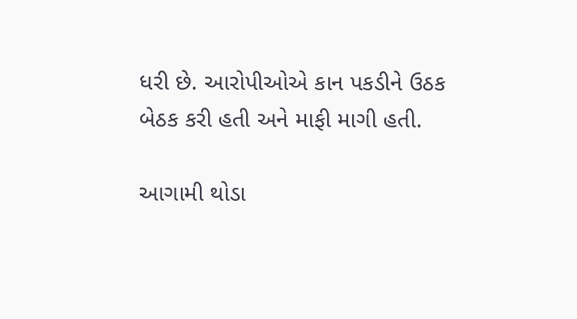ધરી છે. આરોપીઓએ કાન પકડીને ઉઠક બેઠક કરી હતી અને માફી માગી હતી.

આગામી થોડા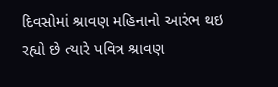દિવસોમાં શ્રાવણ મહિનાનો આરંભ થઇ રહ્યો છે ત્યારે પવિત્ર શ્રાવણ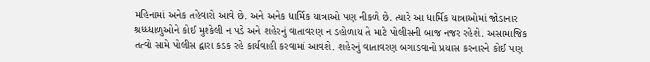મહિનામાં અનેક તહેવારો આવે છે. અને અનેક ધાર્મિક યાત્રાઓ પણ નીકળે છે. ત્યારે આ ધાર્મિક યાત્રાઓમાં જોડાનાર શ્રધ્ધ્ધાળુઓને કોઈ મુશ્કેલી ન પડે અને શહેરનું વાતાવરણ ન ડહોળાય તે માટે પોલીસની બાજ નજર રહેશે. અસામાજિક તત્વો સામે પોલીસ દ્વારા કડક રહે કાર્યવાહી કરવામાં આવશે. શહેરનું વાતાવરણ બગાડવાનો પ્રયાસ કરનારને કોઈ પણ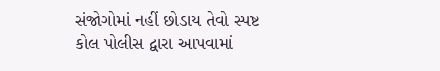સંજોગોમાં નહીં છોડાય તેવો સ્પષ્ટ કોલ પોલીસ દ્વારા આપવામાં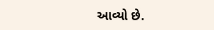આવ્યો છે.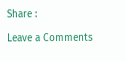Share :

Leave a Comments